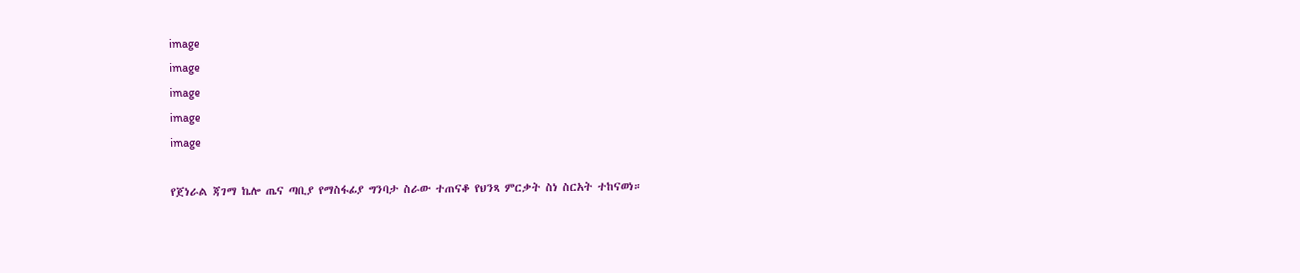image
image
image
image
image

የጀነራል ጃገማ ኬሎ ጤና ጣቢያ የማስፋፊያ ግንባታ ስራው ተጠናቆ የህንጻ ምርቃት ስነ ስርአት ተከናወነ።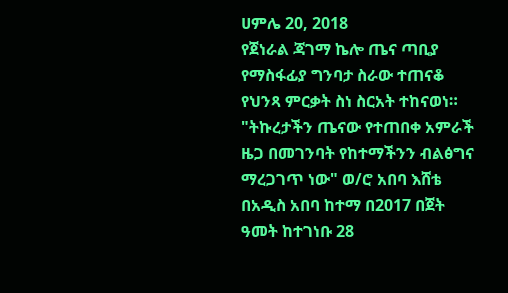ሀምሌ 20, 2018
የጀነራል ጃገማ ኬሎ ጤና ጣቢያ የማስፋፊያ ግንባታ ስራው ተጠናቆ የህንጻ ምርቃት ስነ ስርአት ተከናወነ። "ትኩረታችን ጤናው የተጠበቀ አምራች ዜጋ በመገንባት የከተማችንን ብልፅግና ማረጋገጥ ነው" ወ/ሮ አበባ እሸቴ በአዲስ አበባ ከተማ በ2017 በጀት ዓመት ከተገነቡ 28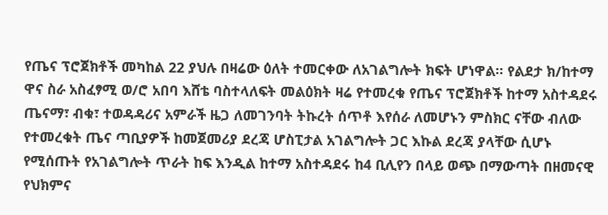የጤና ፕሮጀክቶች መካከል 22 ያህሉ በዛሬው ዕለት ተመርቀው ለአገልግሎት ክፍት ሆነዋል። የልደታ ክ/ከተማ ዋና ስራ አስፈፃሚ ወ/ሮ አበባ እሸቴ ባስተላለፍት መልዕክት ዛሬ የተመረቁ የጤና ፕሮጀክቶች ከተማ አስተዳደሩ ጤናማ፣ ብቁ፣ ተወዳዳሪና አምራች ዜጋ ለመገንባት ትኩረት ሰጥቶ እየሰራ ለመሆኑን ምስክር ናቸው ብለው የተመረቁት ጤና ጣቢያዎች ከመጀመሪያ ደረጃ ሆስፒታል አገልግሎት ጋር እኩል ደረጃ ያላቸው ሲሆኑ የሚሰጡት የአገልግሎት ጥራት ከፍ እንዲል ከተማ አስተዳደሩ ከ4 ቢሊየን በላይ ወጭ በማውጣት በዘመናዊ የህክምና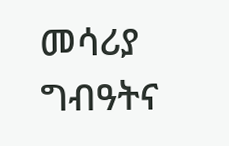መሳሪያ ግብዓትና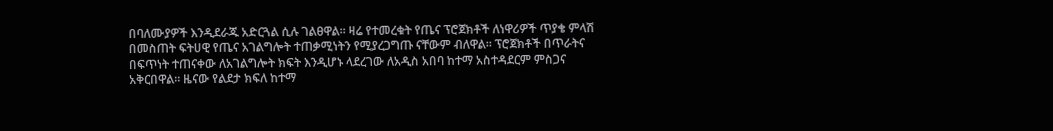በባለሙያዎች እንዲደራጁ አድርጓል ሲሉ ገልፀዋል። ዛሬ የተመረቁት የጤና ፕሮጀክቶች ለነዋሪዎች ጥያቄ ምላሽ በመስጠት ፍትሀዊ የጤና አገልግሎት ተጠቃሚነትን የሚያረጋግጡ ናቸውም ብለዋል። ፕሮጀክቶች በጥራትና በፍጥነት ተጠናቀው ለአገልግሎት ክፍት እንዲሆኑ ላደረገው ለአዲስ አበባ ከተማ አስተዳደርም ምስጋና አቅርበዋል። ዜናው የልደታ ክፍለ ከተማ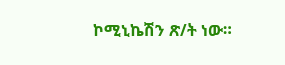ኮሚኒኬሽን ጽ/ት ነው።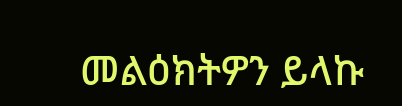መልዕክትዎን ይላኩ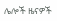ሌሎች ዜናዎች